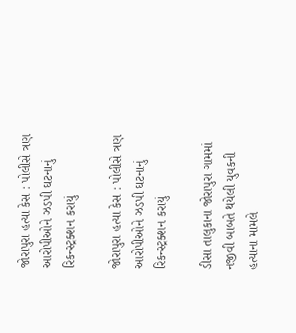જોરાપુરા હત્યા કેસ : પોલીસે ત્રણ આરોપીઓને ઝડપી ઘટનાનું રિકન્સ્ટ્રક્શન કરાયું

જોરાપુરા હત્યા કેસ : પોલીસે ત્રણ આરોપીઓને ઝડપી ઘટનાનું રિકન્સ્ટ્રક્શન કરાયું

ડીસા તાલુકાના જોરાપુરા ગામમાં નજીવી બાબતે થયેલી યુવકની હત્યાના મામલે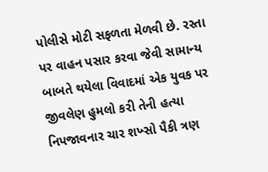પોલીસે મોટી સફળતા મેળવી છે. રસ્તા પર વાહન પસાર કરવા જેવી સામાન્ય બાબતે થયેલા વિવાદમાં એક યુવક પર જીવલેણ હુમલો કરી તેની હત્યા નિપજાવનાર ચાર શખ્સો પૈકી ત્રણ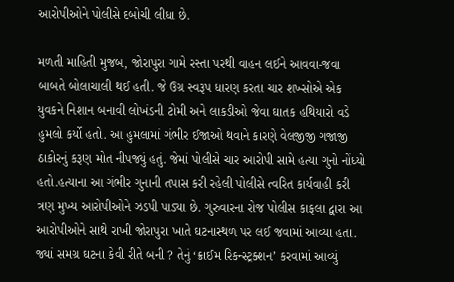આરોપીઓને પોલીસે દબોચી લીધા છે.

મળતી માહિતી મુજબ, જોરાપુરા ગામે રસ્તા પરથી વાહન લઈને આવવા-જવા બાબતે બોલાચાલી થઈ હતી. જે ઉગ્ર સ્વરૂપ ધારણ કરતા ચાર શખ્સોએ એક યુવકને નિશાન બનાવી લોખંડની ટોમી અને લાકડીઓ જેવા ઘાતક હથિયારો વડે હુમલો કર્યો હતો. આ હુમલામાં ગંભીર ઈજાઓ થવાને કારણે વેલજીજી ગજાજી ઠાકોરનું કરૂણ મોત નીપજ્યું હતું. જેમાં પોલીસે ચાર આરોપી સામે હત્યા ગુનો નોંધ્યો હતો.હત્યાના આ ગંભીર ગુનાની તપાસ કરી રહેલી પોલીસે ત્વરિત કાર્યવાહી કરી ત્રણ મુખ્ય આરોપીઓને ઝડપી પાડ્યા છે. ગુરુવારના રોજ પોલીસ કાફલા દ્વારા આ આરોપીઓને સાથે રાખી જોરાપુરા ખાતે ઘટનાસ્થળ પર લઈ જવામાં આવ્યા હતા. જ્યાં સમગ્ર ઘટના કેવી રીતે બની ? તેનું ‘ક્રાઈમ રિકન્સ્ટ્રક્શન’ કરવામાં આવ્યું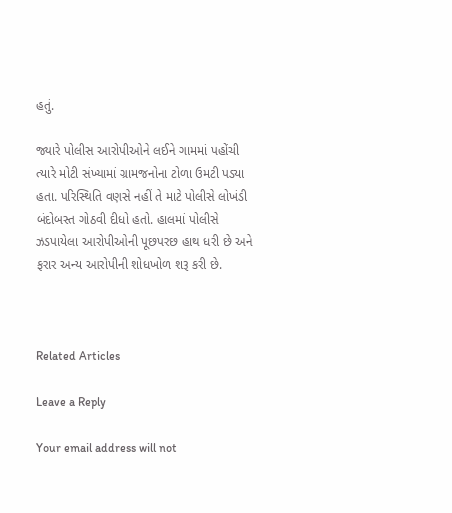હતું.

જ્યારે પોલીસ આરોપીઓને લઈને ગામમાં પહોંચી ત્યારે મોટી સંખ્યામાં ગ્રામજનોના ટોળા ઉમટી પડ્યા હતા. પરિસ્થિતિ વણસે નહીં તે માટે પોલીસે લોખંડી બંદોબસ્ત ગોઠવી દીધો હતો. હાલમાં પોલીસે ઝડપાયેલા આરોપીઓની પૂછપરછ હાથ ધરી છે અને ફરાર અન્ય આરોપીની શોધખોળ શરૂ કરી છે.



Related Articles

Leave a Reply

Your email address will not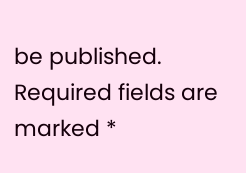be published. Required fields are marked *